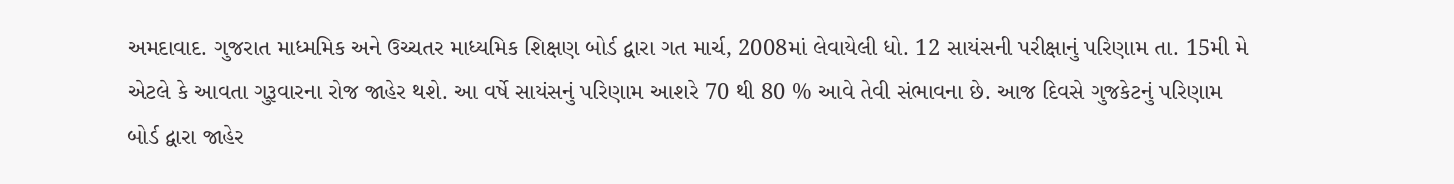અમદાવાદ. ગુજરાત માધ્મમિક અને ઉચ્ચતર માધ્યમિક શિક્ષણ બોર્ડ દ્વારા ગત માર્ચ, 2008માં લેવાયેલી ધો. 12 સાયંસની પરીક્ષાનું પરિણામ તા. 15મી મે એટલે કે આવતા ગુરૂવારના રોજ જાહેર થશે. આ વર્ષે સાયંસનું પરિણામ આશરે 70 થી 80 % આવે તેવી સંભાવના છે. આજ દિવસે ગુજકેટનું પરિણામ બોર્ડ દ્વારા જાહેર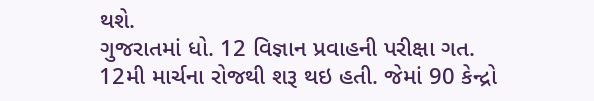થશે.
ગુજરાતમાં ધો. 12 વિજ્ઞાન પ્રવાહની પરીક્ષા ગત. 12મી માર્ચના રોજથી શરૂ થઇ હતી. જેમાં 90 કેન્દ્રો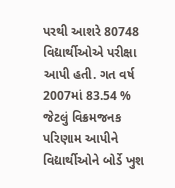પરથી આશરે 80748 વિદ્યાર્થીઓએ પરીક્ષા આપી હતી. ગત વર્ષ 2007માં 83.54 % જેટલું વિક્રમજનક પરિણામ આપીને વિદ્યાર્થીઓને બોર્ડે ખુશ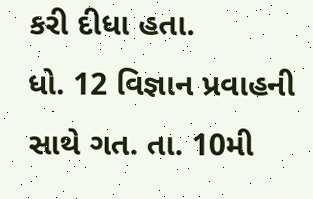કરી દીધા હતા.
ધો. 12 વિજ્ઞાન પ્રવાહની સાથે ગત. તા. 10મી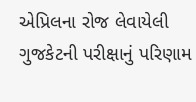એપ્રિલના રોજ લેવાયેલી ગુજકેટની પરીક્ષાનું પરિણામ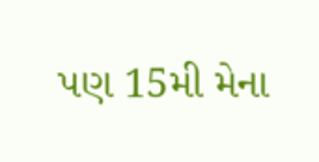પણ 15મી મેના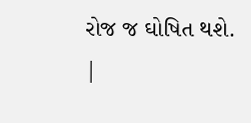રોજ જ ઘોષિત થશે.
|